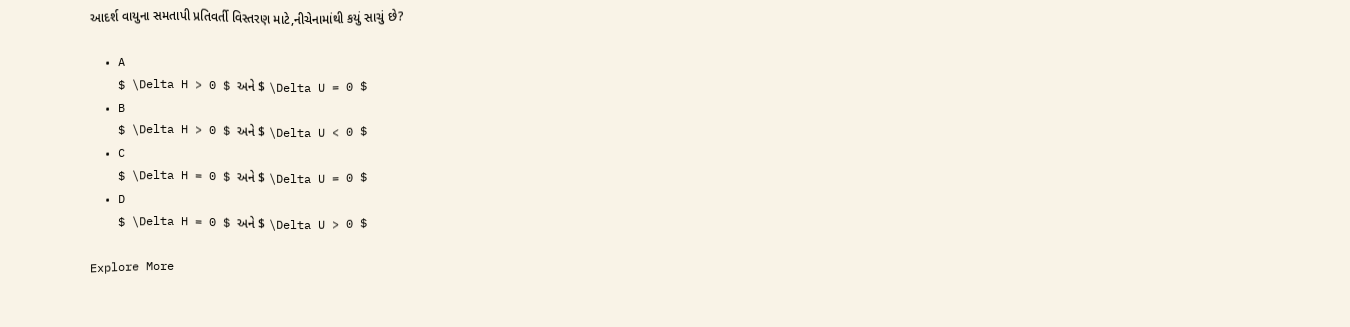આદર્શ વાયુના સમતાપી પ્રતિવર્તી વિસ્તરણ માટે,નીચેનામાંથી કયું સાચું છે?

  • A
    $ \Delta H > 0 $ અને $ \Delta U = 0 $
  • B
    $ \Delta H > 0 $ અને $ \Delta U < 0 $
  • C
    $ \Delta H = 0 $ અને $ \Delta U = 0 $
  • D
    $ \Delta H = 0 $ અને $ \Delta U > 0 $

Explore More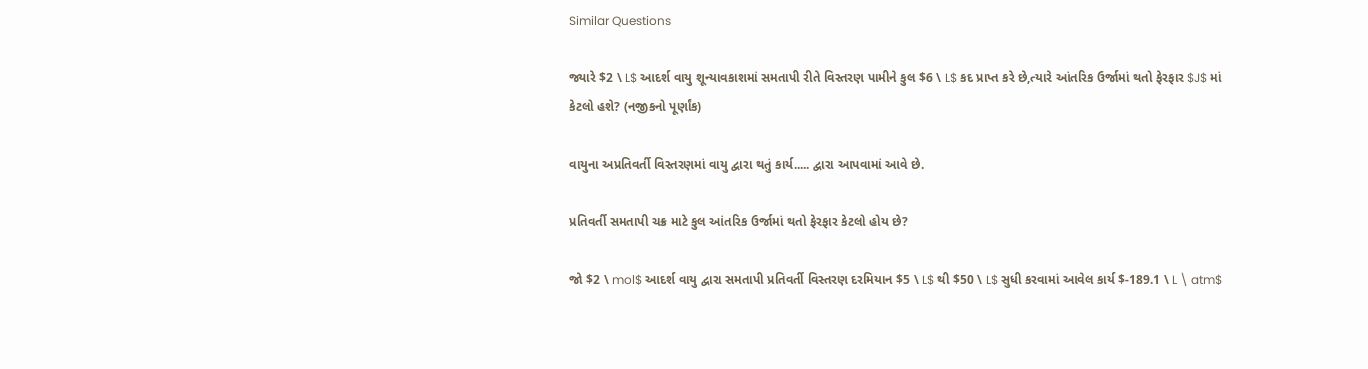Similar Questions

જ્યારે $2 \ L$ આદર્શ વાયુ શૂન્યાવકાશમાં સમતાપી રીતે વિસ્તરણ પામીને કુલ $6 \ L$ કદ પ્રાપ્ત કરે છે,ત્યારે આંતરિક ઉર્જામાં થતો ફેરફાર $J$ માં કેટલો હશે? (નજીકનો પૂર્ણાંક)

વાયુના અપ્રતિવર્તી વિસ્તરણમાં વાયુ દ્વારા થતું કાર્ય..... દ્વારા આપવામાં આવે છે.

પ્રતિવર્તી સમતાપી ચક્ર માટે કુલ આંતરિક ઉર્જામાં થતો ફેરફાર કેટલો હોય છે?

જો $2 \ mol$ આદર્શ વાયુ દ્વારા સમતાપી પ્રતિવર્તી વિસ્તરણ દરમિયાન $5 \ L$ થી $50 \ L$ સુધી કરવામાં આવેલ કાર્ય $-189.1 \ L \ atm$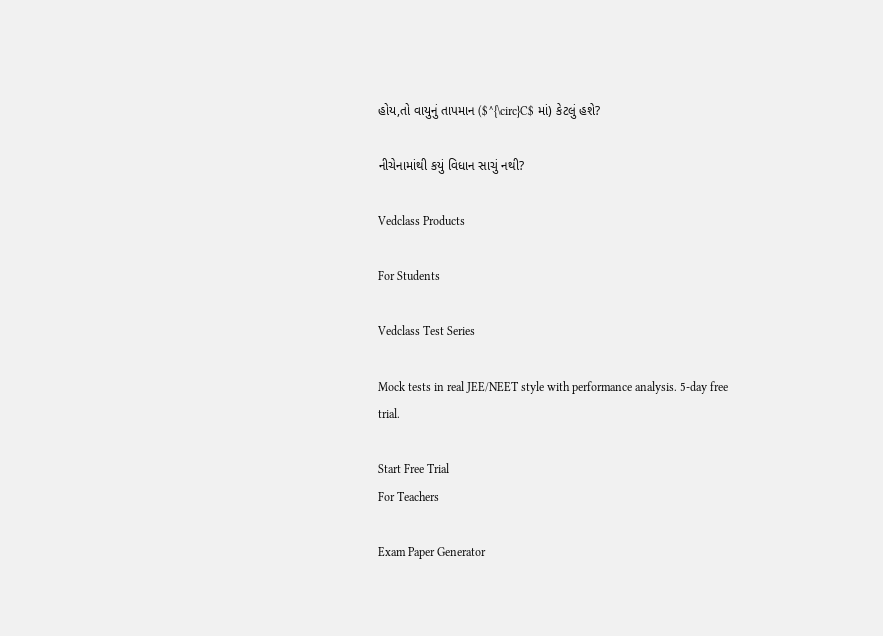હોય,તો વાયુનું તાપમાન ($^{\circ}C$ માં) કેટલું હશે?

નીચેનામાંથી કયું વિધાન સાચું નથી?

Vedclass Products

For Students

Vedclass Test Series

Mock tests in real JEE/NEET style with performance analysis. 5-day free trial.

Start Free Trial
For Teachers

Exam Paper Generator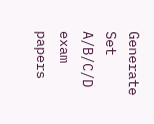Generate Set A/B/C/D exam papers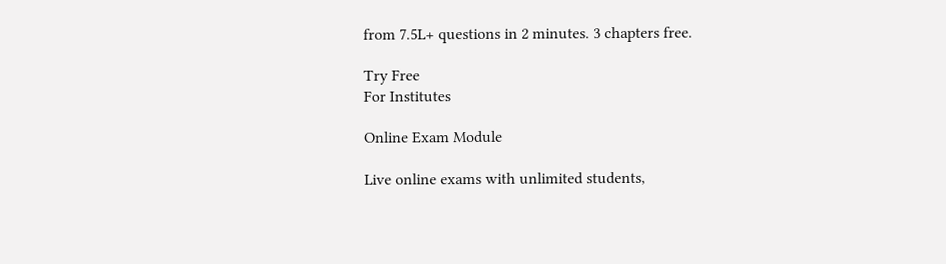from 7.5L+ questions in 2 minutes. 3 chapters free.

Try Free
For Institutes

Online Exam Module

Live online exams with unlimited students,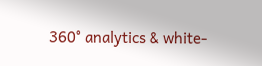360° analytics & white-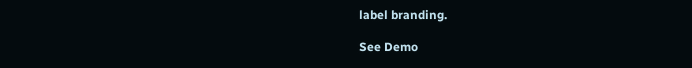label branding.

See Demo